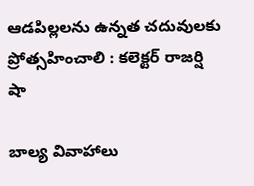ఆడపిల్లలను ఉన్నత చదువులకు ప్రోత్సహించాలి : కలెక్టర్ రాజర్షి షా

బాల్య వివాహాలు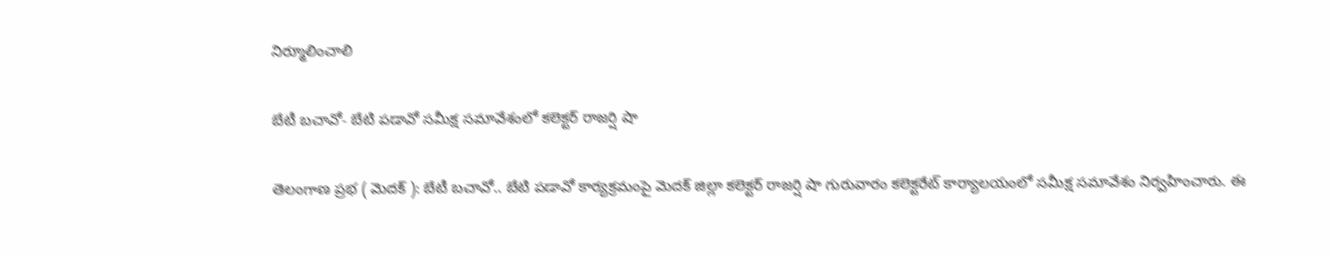నిర్మూలించాలి

బేటీ బచావో- బేటి పడావో సమీక్ష సమావేశంలో కలెక్టర్ రాజర్షి షా

తెలంగాణ ప్రభ ( మెదక్ ): బేటీ బచావో.. బేటి పడావో కార్యక్రమంపై మెదక్ జిల్లా కలెక్టర్ రాజర్షి షా గురువారం కలెక్టరేట్ కార్యాలయంలో సమీక్ష సమావేశం నిర్వహించారు. ఈ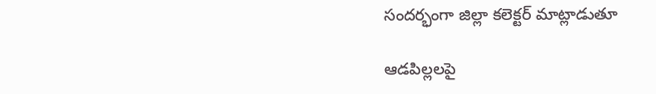సందర్భంగా జిల్లా కలెక్టర్ మాట్లాడుతూ

ఆడపిల్లలపై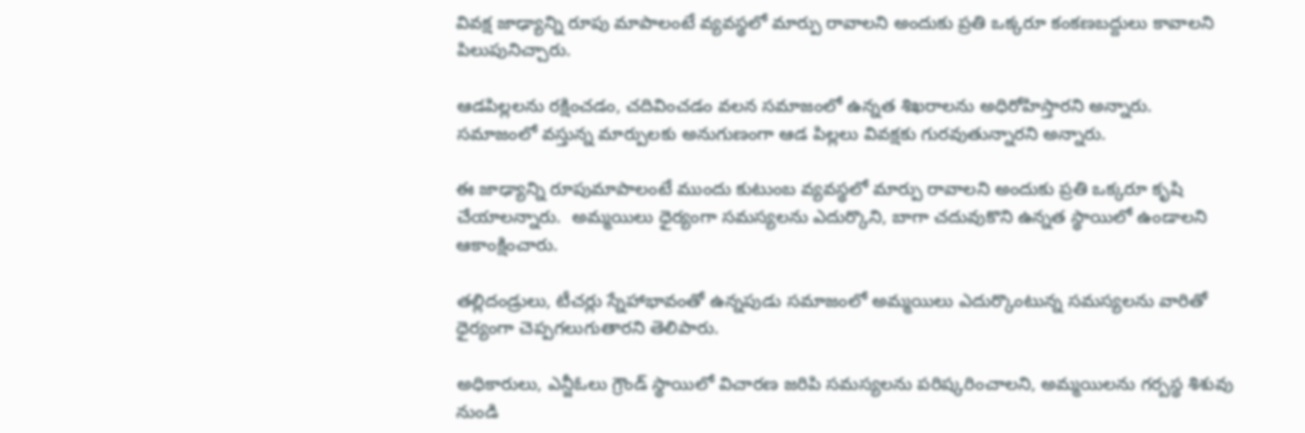వివక్ష జాఢ్యాన్ని రూపు మాపాలంటే వ్యవస్థలో మార్పు రావాలని అందుకు ప్రతి ఒక్కరూ కంకణబద్దులు కావాలని పిలుపునిచ్చారు.

ఆడపిల్లలను రక్షించడం, చదివించడం వలన సమాజంలో ఉన్నత శిఖరాలను అధిరోహిస్తారని అన్నారు. సమాజంలో వస్తున్న మార్పులకు అనుగుణంగా ఆడ పిల్లలు వివక్షకు గురవుతున్నారని అన్నారు.

ఈ జాఢ్యాన్ని రూపుమాపాలంటే ముందు కుటుంబ వ్యవస్థలో మార్పు రావాలని అందుకు ప్రతి ఒక్కరూ కృషి చేయాలన్నారు.  అమ్మయిలు ధైర్యంగా సమస్యలను ఎదుర్కొని, బాగా చదువుకొని ఉన్నత స్థాయిలో ఉండాలని ఆకాంక్షించారు.

తల్లిదండ్రులు, టీచర్లు స్నేహాభావంతో ఉన్నపుడు సమాజంలో అమ్మయిలు ఎదుర్కొంటున్న సమస్యలను వారితో ధైర్యంగా చెప్పగలుగుతారని తెలిపారు.

అధికారులు, ఎన్జీఓలు గ్రౌండ్ స్థాయిలో విచారణ జరిపి సమస్యలను పరిష్కరించాలని, అమ్మయిలను గర్బస్థ శిశువు నుండి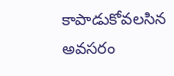కాపాడుకోవలసిన అవసరం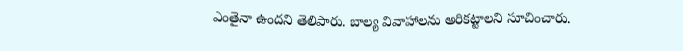ఎంతైనా ఉందని తెలిపారు. బాల్య వివాహాలను అరికట్టాలని సూచించారు.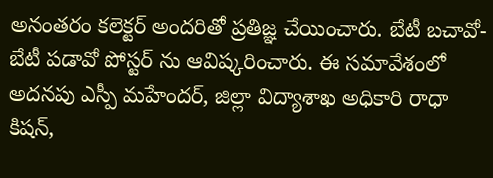అనంతరం కలెక్టర్ అందరితో ప్రతిజ్ఞ చేయించారు. బేటీ బచావో- బేటీ పడావో పోస్టర్ ను ఆవిష్కరించారు. ఈ సమావేశంలో అదనపు ఎస్పీ మహేందర్, జిల్లా విద్యాశాఖ అధికారి రాధా కిషన్,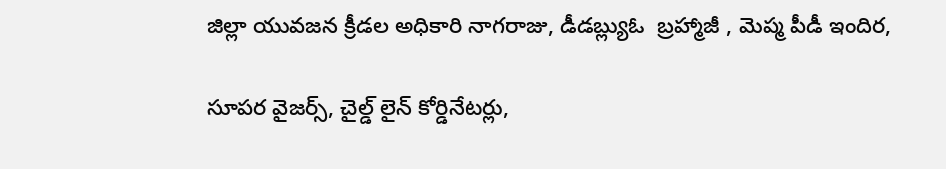జిల్లా యువజన క్రీడల అధికారి నాగరాజు, డీడబ్ల్యుఓ  బ్రహ్మాజీ , మెప్మ పీడీ ఇందిర,

సూపర వైజర్స్, చైల్డ్ లైన్ కోర్డినేటర్లు,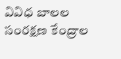వివిధ బాలల సంరక్షణ కేంద్రాల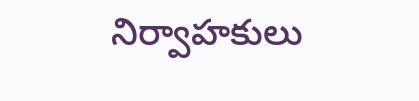నిర్వాహకులు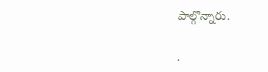పాల్గొన్నారు.

.